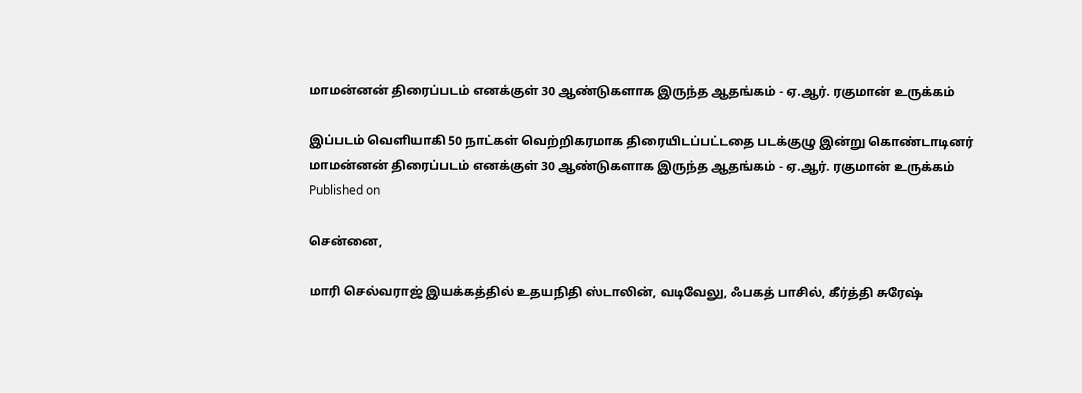மாமன்னன் திரைப்படம் எனக்குள் 30 ஆண்டுகளாக இருந்த ஆதங்கம் - ஏ.ஆர். ரகுமான் உருக்கம்

இப்படம் வெளியாகி 50 நாட்கள் வெற்றிகரமாக திரையிடப்பட்டதை படக்குழு இன்று கொண்டாடினர்
மாமன்னன் திரைப்படம் எனக்குள் 30 ஆண்டுகளாக இருந்த ஆதங்கம் - ஏ.ஆர். ரகுமான் உருக்கம்
Published on

சென்னை,

மாரி செல்வராஜ் இயக்கத்தில் உதயநிதி ஸ்டாலின், வடிவேலு, ஃபகத் பாசில், கீர்த்தி சுரேஷ்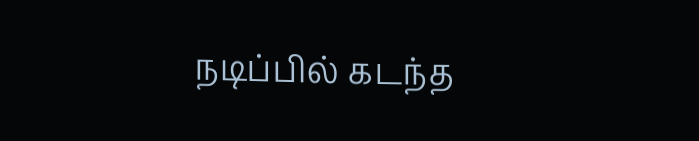நடிப்பில் கடந்த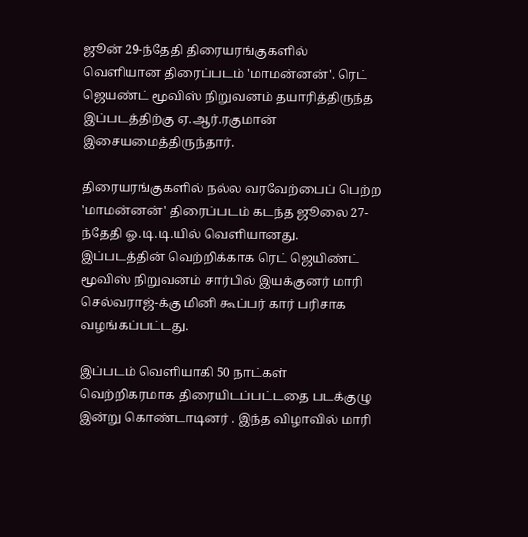ஜூன் 29-ந்தேதி திரையரங்குகளில் வெளியான திரைப்படம் 'மாமன்னன்'. ரெட் ஜெயண்ட் மூவிஸ் நிறுவனம் தயாரித்திருந்த இப்படத்திற்கு ஏ.ஆர்.ரகுமான் இசையமைத்திருந்தார்.

திரையரங்குகளில் நல்ல வரவேற்பைப் பெற்ற 'மாமன்னன்' திரைப்படம் கடந்த ஜூலை 27-ந்தேதி ஓ.டி.டி.யில் வெளியானது. இப்படத்தின் வெற்றிக்காக ரெட் ஜெயிண்ட் மூவிஸ் நிறுவனம் சார்பில் இயக்குனர் மாரி செல்வராஜ்-க்கு மினி கூப்பர் கார் பரிசாக வழங்கப்பட்டது.

இப்படம் வெளியாகி 50 நாட்கள் வெற்றிகரமாக திரையிடப்பட்டதை படக்குழு இன்று கொண்டாடினர் . இந்த விழாவில் மாரி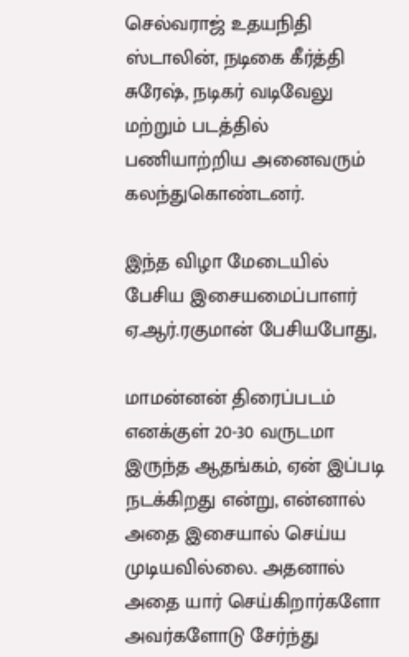செல்வராஜ் உதயநிதி ஸ்டாலின், நடிகை கீர்த்தி சுரேஷ், நடிகர் வடிவேலு மற்றும் படத்தில் பணியாற்றிய அனைவரும் கலந்துகொண்டனர்.

இந்த விழா மேடையில் பேசிய இசையமைப்பாளர் ஏ.ஆர்.ரகுமான் பேசியபோது,

மாமன்னன் திரைப்படம் எனக்குள் 20-30 வருடமா இருந்த ஆதங்கம், ஏன் இப்படி நடக்கிறது என்று, என்னால் அதை இசையால் செய்ய முடியவில்லை. அதனால் அதை யார் செய்கிறார்களோ அவர்களோடு சேர்ந்து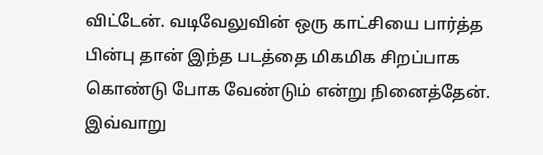விட்டேன். வடிவேலுவின் ஒரு காட்சியை பார்த்த பின்பு தான் இந்த படத்தை மிகமிக சிறப்பாக கொண்டு போக வேண்டும் என்று நினைத்தேன். இவ்வாறு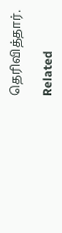தெரிவித்தார்.

Related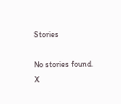Stories

No stories found.
X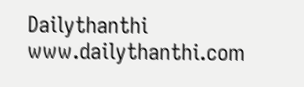Dailythanthi
www.dailythanthi.com